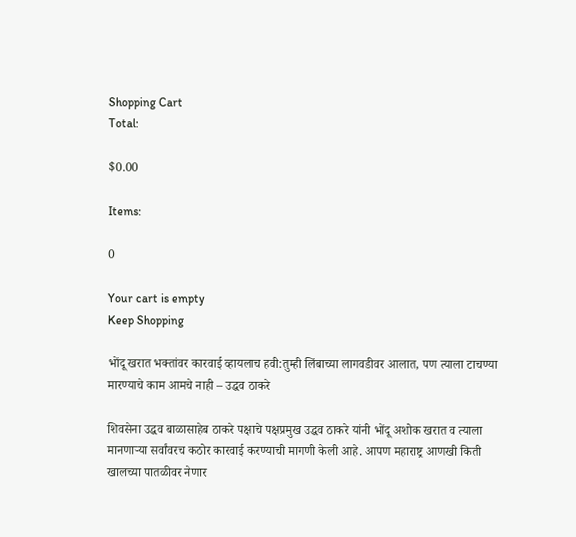Shopping Cart
Total:

$0.00

Items:

0

Your cart is empty
Keep Shopping

भोंदू खरात भक्तांवर कारवाई व्हायलाच हवी:तुम्ही लिंबाच्या लागवडीवर आलात, पण त्याला टाचण्या मारण्याचे काम आमचे नाही – उद्धव ठाकरे

शिवसेना उद्धव बाळासाहेब ठाकरे पक्षाचे पक्षप्रमुख उद्धव ठाकरे यांनी भोंदू अशोक खरात व त्याला मानणाऱ्या सर्वांवरच कठोर कारवाई करण्याची मागणी केली आहे. आपण महाराष्ट्र आणखी किती खालच्या पातळीवर नेणार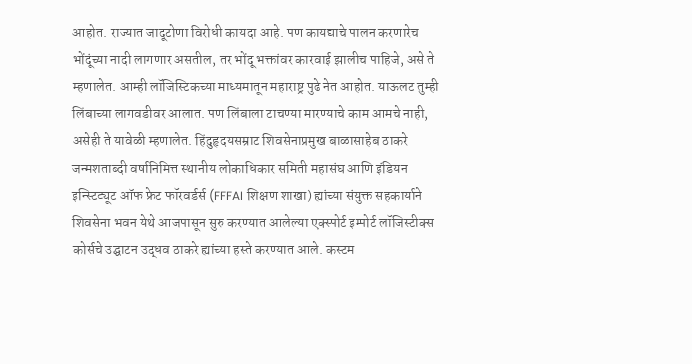आहोत. राज्यात जादूटोणा विरोधी कायदा आहे. पण कायद्याचे पालन करणारेच भोंदूंच्या नादी लागणार असतील, तर भोंदू भक्तांवर कारवाई झालीच पाहिजे, असे ते म्हणालेत. आम्ही लॉजिस्टिकच्या माध्यमातून महाराष्ट्र पुढे नेत आहोत. याऊलट तुम्ही लिंबाच्या लागवडीवर आलात. पण लिंबाला टाचण्या मारण्याचे काम आमचे नाही, असेही ते यावेळी म्हणालेत. हिंदुहृदयसम्राट शिवसेनाप्रमुख बाळासाहेब ठाकरे जन्मशताब्दी वर्षानिमित्त स्थानीय लोकाधिकार समिती महासंघ आणि इंडियन इन्स्टिट्यूट ऑफ फ्रेट फॉरवर्डर्स (FFFAI शिक्षण शाखा) ह्यांच्या संयुक्त सहकार्याने शिवसेना भवन येथे आजपासून सुरु करण्यात आलेल्या एक्स्पोर्ट इम्पोर्ट लॉजिस्टीक्स कोर्सचे उद्घाटन उद्धव ठाकरे ह्यांच्या हस्ते करण्यात आले. कस्टम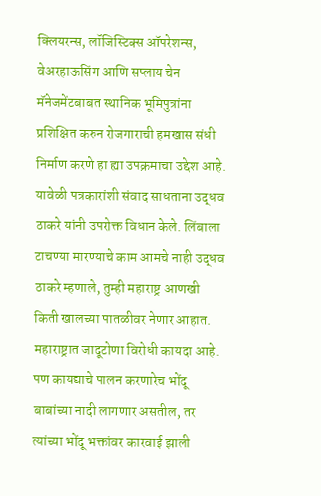क्लियरन्स, लॉजिस्टिक्स ऑपरेशन्स, वेअरहाऊसिंग आणि सप्लाय चेन मॅनेजमेंटबाबत स्थानिक भूमिपुत्रांना प्रशिक्षित करुन रोजगाराची हमखास संधी निर्माण करणे हा ह्या उपक्रमाचा उद्देश आहे. यावेळी पत्रकारांशी संवाद साधताना उद्धव ठाकरे यांनी उपरोक्त विधान केले. लिंबाला टाचण्या मारण्याचे काम आमचे नाही उद्धव ठाकरे म्हणाले, तुम्ही महाराष्ट्र आणखी किती खालच्या पातळीवर नेणार आहात. महाराष्ट्रात जादूटोणा विरोधी कायदा आहे. पण कायद्याचे पालन करणारेच भोंदू बाबांच्या नादी लागणार असतील, तर त्यांच्या भोंदू भक्तांवर कारवाई झाली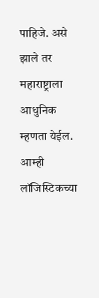पाहिजे. असे झाले तर महाराष्ट्राला आधुनिक म्हणता येईल. आम्ही लॉजिस्टिकच्या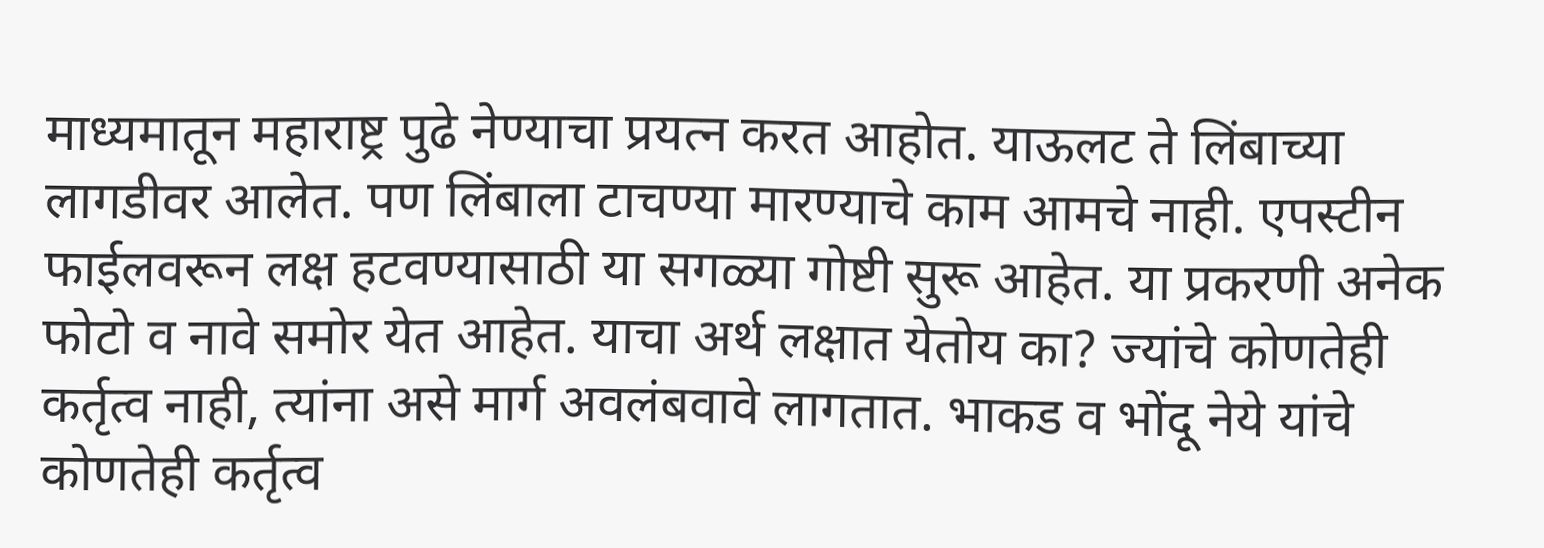माध्यमातून महाराष्ट्र पुढे नेण्याचा प्रयत्न करत आहोत. याऊलट ते लिंबाच्या लागडीवर आलेत. पण लिंबाला टाचण्या मारण्याचे काम आमचे नाही. एपस्टीन फाईलवरून लक्ष हटवण्यासाठी या सगळ्या गोष्टी सुरू आहेत. या प्रकरणी अनेक फोटो व नावे समोर येत आहेत. याचा अर्थ लक्षात येतोय का? ज्यांचे कोणतेही कर्तृत्व नाही, त्यांना असे मार्ग अवलंबवावे लागतात. भाकड व भोंदू नेये यांचे कोणतेही कर्तृत्व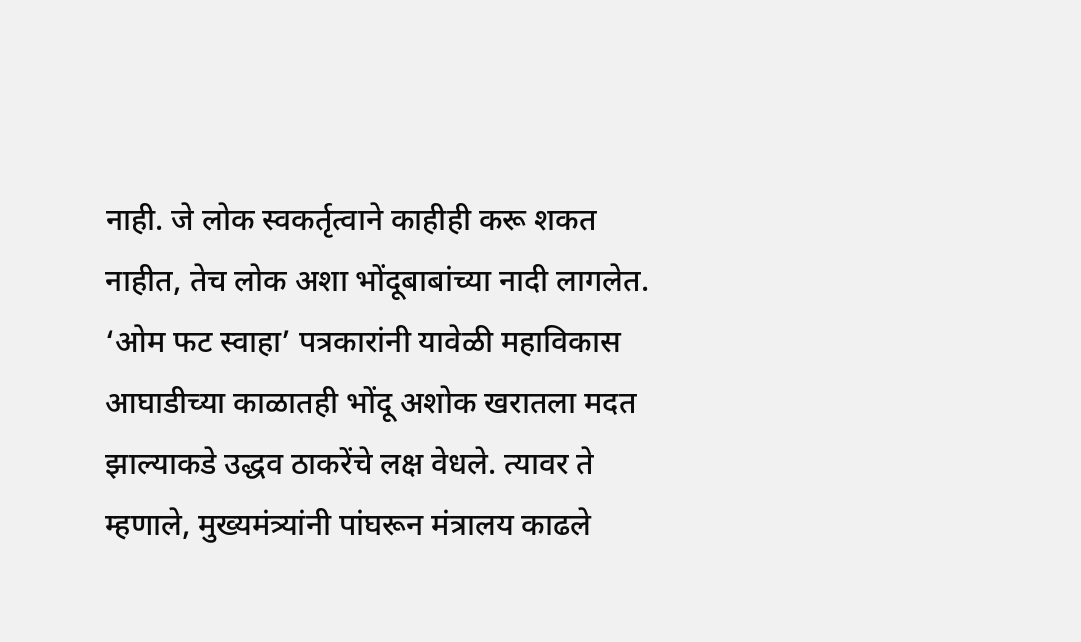नाही. जे लोक स्वकर्तृत्वाने काहीही करू शकत नाहीत, तेच लोक अशा भोंदूबाबांच्या नादी लागलेत. ‘ओम फट स्वाहा’ पत्रकारांनी यावेळी महाविकास आघाडीच्या काळातही भोंदू अशोक खरातला मदत झाल्याकडे उद्धव ठाकरेंचे लक्ष वेधले. त्यावर ते म्हणाले, मुख्यमंत्र्यांनी पांघरून मंत्रालय काढले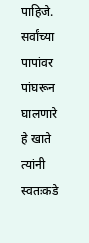पाहिजे. सर्वांच्या पापांवर पांघरून घालणारे हे खाते त्यांनी स्वतःकडे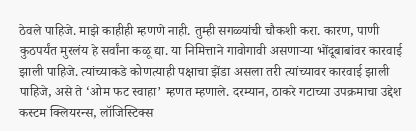ठेवले पाहिजे. माझे काहीही म्हणणे नाही. तुम्ही सगळ्यांची चौकशी करा. कारण, पाणी कुठपर्यंत मुरलंय हे सर्वांना कळू द्या. या निमित्ताने गावोगावी असणाऱ्या भोंदूबाबांवर कारवाई झाली पाहिजे. त्यांच्याकडे कोणत्याही पक्षाचा झेंडा असला तरी त्यांच्यावर कारवाई झाली पाहिजे, असे ते ‘ओम फट स्वाहा’ म्हणत म्हणाले. दरम्यान, ठाकरे गटाच्या उपक्रमाचा उद्देश कस्टम क्लियरन्स, लॉजिस्टिक्स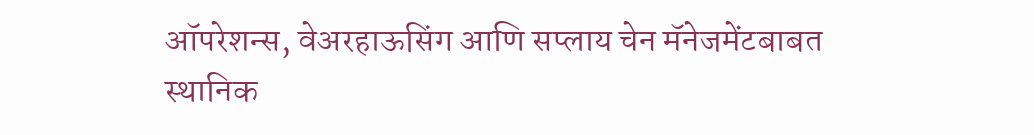ऑपरेशन्स, वेअरहाऊसिंग आणि सप्लाय चेन मॅनेजमेंटबाबत स्थानिक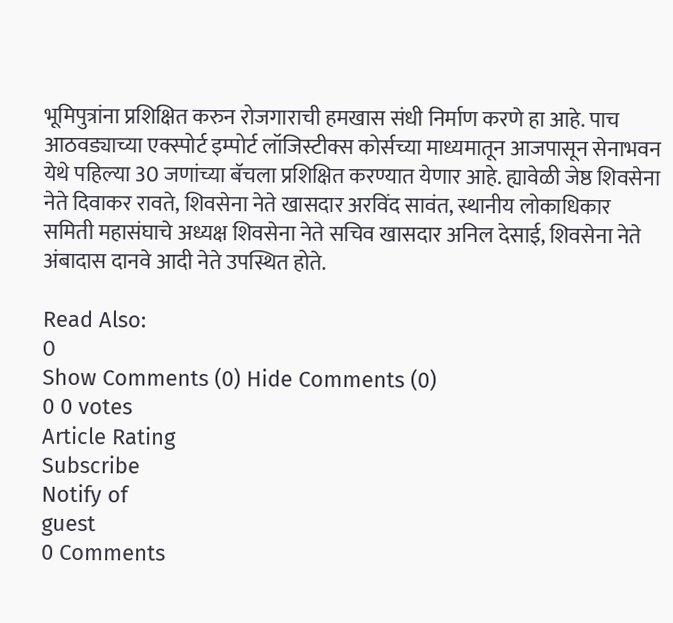भूमिपुत्रांना प्रशिक्षित करुन रोजगाराची हमखास संधी निर्माण करणे हा आहे. पाच आठवड्याच्या एक्स्पोर्ट इम्पोर्ट लॉजिस्टीक्स कोर्सच्या माध्यमातून आजपासून सेनाभवन येथे पहिल्या 30 जणांच्या बॅचला प्रशिक्षित करण्यात येणार आहे. ह्यावेळी जेष्ठ शिवसेना नेते दिवाकर रावते, शिवसेना नेते खासदार अरविंद सावंत, स्थानीय लोकाधिकार समिती महासंघाचे अध्यक्ष शिवसेना नेते सचिव खासदार अनिल देसाई, शिवसेना नेते अंबादास दानवे आदी नेते उपस्थित होते.

Read Also:
0
Show Comments (0) Hide Comments (0)
0 0 votes
Article Rating
Subscribe
Notify of
guest
0 Comments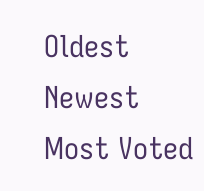Oldest
Newest Most Voted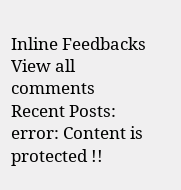Inline Feedbacks
View all comments
Recent Posts:
error: Content is protected !!